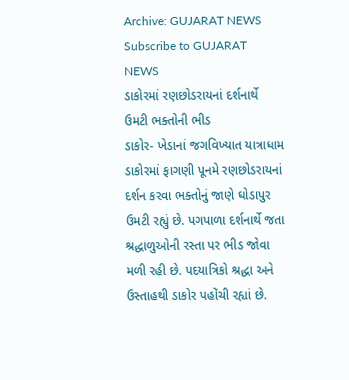Archive: GUJARAT NEWS Subscribe to GUJARAT NEWS
ડાકોરમાં રણછોડરાયનાં દર્શનાર્થે ઉમટી ભક્તોની ભીડ
ડાકોર- ખેડાનાં જગવિખ્યાત યાત્રાધામ ડાકોરમાં ફાગણી પૂનમે રણછોડરાયનાં દર્શન કરવા ભક્તોનું જાણે ઘોડાપુર ઉમટી રહ્યું છે. પગપાળા દર્શનાર્થે જતા શ્રદ્ધાળુઓની રસ્તા પર ભીડ જોવા મળી રહી છે. પદયાત્રિકો શ્રદ્ધા અને ઉસ્તાહથી ડાકોર પહોંચી રહ્યાં છે.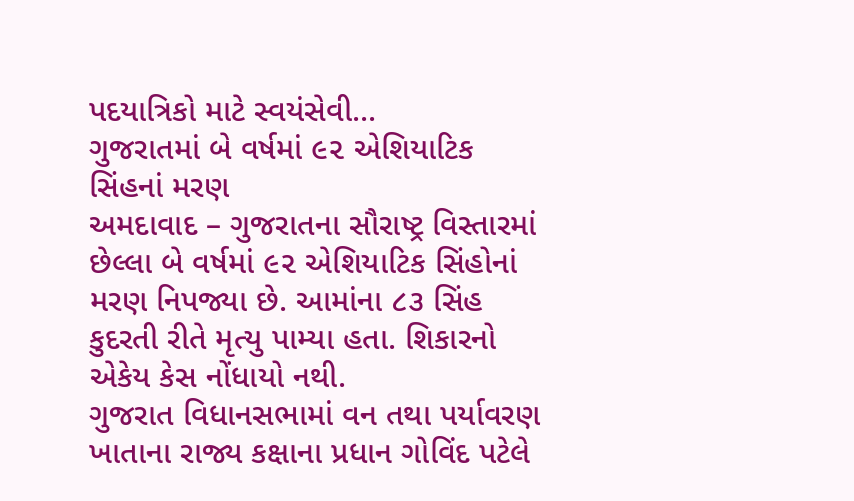પદયાત્રિકો માટે સ્વયંસેવી...
ગુજરાતમાં બે વર્ષમાં ૯૨ એશિયાટિક સિંહનાં મરણ
અમદાવાદ – ગુજરાતના સૌરાષ્ટ્ર વિસ્તારમાં છેલ્લા બે વર્ષમાં ૯૨ એશિયાટિક સિંહોનાં મરણ નિપજ્યા છે. આમાંના ૮૩ સિંહ કુદરતી રીતે મૃત્યુ પામ્યા હતા. શિકારનો એકેય કેસ નોંધાયો નથી.
ગુજરાત વિધાનસભામાં વન તથા પર્યાવરણ ખાતાના રાજ્ય કક્ષાના પ્રધાન ગોવિંદ પટેલે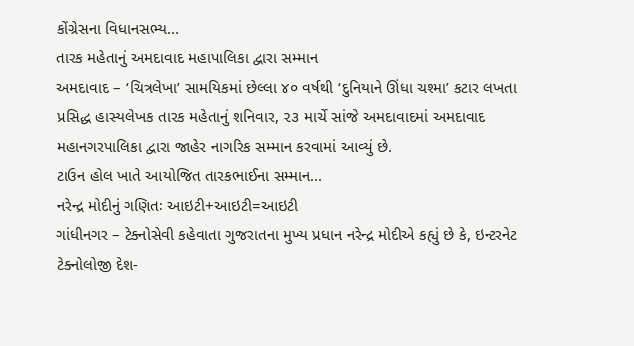કોંગ્રેસના વિધાનસભ્ય...
તારક મહેતાનું અમદાવાદ મહાપાલિકા દ્વારા સમ્માન
અમદાવાદ – ‘ચિત્રલેખા’ સામયિકમાં છેલ્લા ૪૦ વર્ષથી ‘દુનિયાને ઊંધા ચશ્મા’ કટાર લખતા પ્રસિદ્ધ હાસ્યલેખક તારક મહેતાનું શનિવાર, ૨૩ માર્ચે સાંજે અમદાવાદમાં અમદાવાદ મહાનગરપાલિકા દ્વારા જાહેર નાગરિક સમ્માન કરવામાં આવ્યું છે.
ટાઉન હોલ ખાતે આયોજિત તારકભાઈના સમ્માન...
નરેન્દ્ર મોદીનું ગણિતઃ આઇટી+આઇટી=આઇટી
ગાંધીનગર – ટેક્નોસેવી કહેવાતા ગુજરાતના મુખ્ય પ્રધાન નરેન્દ્ર મોદીએ કહ્યું છે કે, ઇન્ટરનેટ ટેક્નોલોજી દેશ-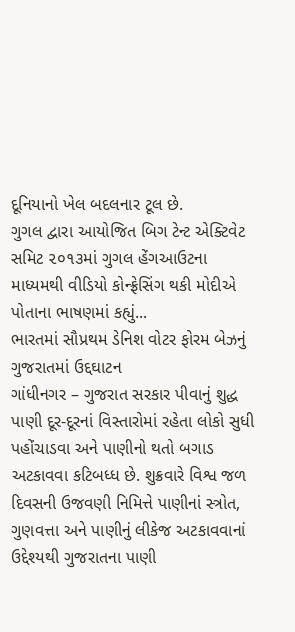દૂનિયાનો ખેલ બદલનાર ટૂલ છે.
ગુગલ દ્વારા આયોજિત બિગ ટેન્ટ એક્ટિવેટ સમિટ ૨૦૧૩માં ગુગલ હેંગઆઉટના માધ્યમથી વીડિયો કોન્ફ્રેસિંગ થકી મોદીએ પોતાના ભાષણમાં કહ્યું...
ભારતમાં સૌપ્રથમ ડેનિશ વોટર ફોરમ બેઝનું ગુજરાતમાં ઉદ્દઘાટન
ગાંધીનગર – ગુજરાત સરકાર પીવાનું શુદ્ધ પાણી દૂર-દૂરનાં વિસ્તારોમાં રહેતા લોકો સુધી પહોંચાડવા અને પાણીનો થતો બગાડ અટકાવવા કટિબધ્ધ છે. શુક્રવારે વિશ્વ જળ દિવસની ઉજવણી નિમિત્તે પાણીનાં સ્ત્રોત, ગુણવત્તા અને પાણીનું લીકેજ અટકાવવાનાં ઉદ્દેશ્યથી ગુજરાતના પાણી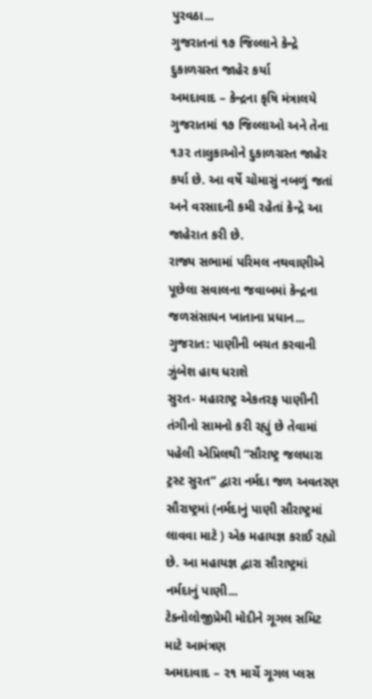પુરવઠા...
ગુજરાતનાં ૧૭ જિલ્લાને કેન્દ્રે દુકાળગ્રસ્ત જાહેર કર્યા
અમદાવાદ – કેન્દ્રના કૃષિ મંત્રાલયે ગુજરાતમાં ૧૭ જિલ્લાઓ અને તેના ૧૩૨ તાલુકાઓને દુકાળગ્રસ્ત જાહેર કર્યા છે. આ વર્ષે ચોમાસું નબળું જતાં અને વરસાદની કમી રહેતાં કેન્દ્રે આ જાહેરાત કરી છે.
રાજ્ય સભામાં પરિમલ નથવાણીએ પૂછેલા સવાલના જવાબમાં કેન્દ્રના જળસંસાધન ખાતાના પ્રધાન...
ગુજરાત: પાણીની બચત કરવાની ઝુંબેશ હાથ ધરાશે
સુરત- મહારાષ્ટ્ર એકતરફ પાણીની તંગીનો સામનો કરી રહ્યું છે તેવામાં પહેલી એપ્રિલથી “સૌરાષ્ટ્ર જલધારા ટ્રસ્ટ સુરત” દ્વારા નર્મદા જળ અવતરણ સૌરાષ્ટ્રમાં (નર્મદાનું પાણી સૌરાષ્ટ્રમાં લાવવા માટે ) એક મહાયજ્ઞ કરાઈ રહ્યો છે. આ મહાયજ્ઞ દ્વારા સૌરાષ્ટ્રમાં નર્મદાનું પાણી...
ટેક્નોલોજીપ્રેમી મોદીને ગૂગલ સમિટ માટે આમંત્રણ
અમદાવાદ – ૨૧ માર્ચે ગૂગલ પ્લસ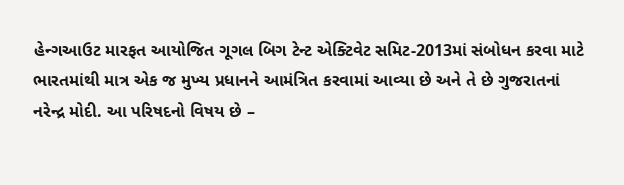હેન્ગઆઉટ મારફત આયોજિત ગૂગલ બિગ ટેન્ટ એક્ટિવેટ સમિટ-2013માં સંબોધન કરવા માટે ભારતમાંથી માત્ર એક જ મુખ્ય પ્રધાનને આમંત્રિત કરવામાં આવ્યા છે અને તે છે ગુજરાતનાં નરેન્દ્ર મોદી. આ પરિષદનો વિષય છે –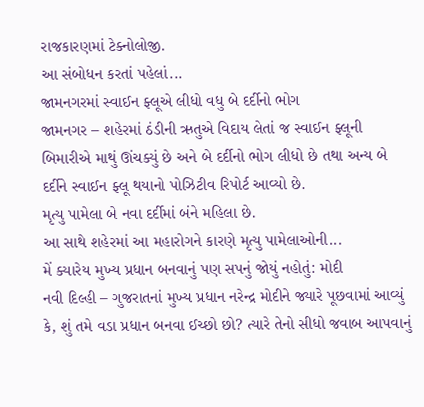રાજકારણમાં ટેક્નોલોજી.
આ સંબોધન કરતાં પહેલાં...
જામનગરમાં સ્વાઈન ફ્લૂએ લીધો વધુ બે દર્દીનો ભોગ
જામનગર – શહેરમાં ઠંડીની ઋતુએ વિદાય લેતાં જ સ્વાઈન ફ્લૂની બિમારીએ માથું ઊંચક્યું છે અને બે દર્દીનો ભોગ લીધો છે તથા અન્ય બે દર્દીને સ્વાઈન ફ્લૂ થયાનો પોઝિટીવ રિપોર્ટ આવ્યો છે.
મૃત્યુ પામેલા બે નવા દર્દીમાં બંને મહિલા છે.
આ સાથે શહેરમાં આ મહારોગને કારણે મૃત્યુ પામેલાઓની...
મેં ક્યારેય મુખ્ય પ્રધાન બનવાનું પણ સપનું જોયું નહોતું: મોદી
નવી દિલ્હી – ગુજરાતનાં મુખ્ય પ્રધાન નરેન્દ્ર મોદીને જ્યારે પૂછવામાં આવ્યું કે, શું તમે વડા પ્રધાન બનવા ઈચ્છો છો? ત્યારે તેનો સીધો જવાબ આપવાનું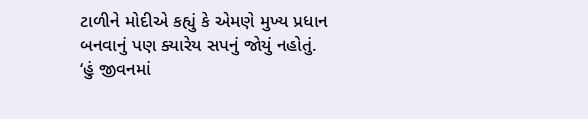ટાળીને મોદીએ કહ્યું કે એમણે મુખ્ય પ્રધાન બનવાનું પણ ક્યારેય સપનું જોયું નહોતું.
‘હું જીવનમાં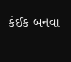કંઈક બનવા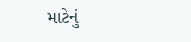માટેનું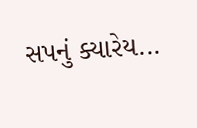સપનું ક્યારેય...